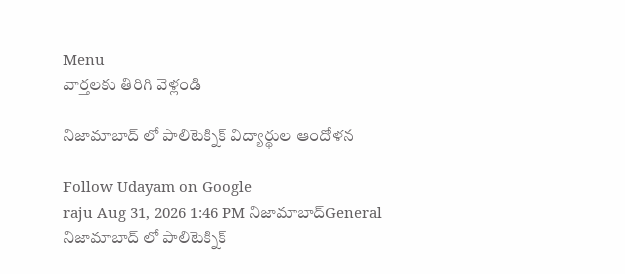Menu
వార్తలకు తిరిగి వెళ్లండి

నిజామాబాద్ లో పాలిటెక్నిక్ విద్యార్థుల ఆందోళన

Follow Udayam on Google
raju Aug 31, 2026 1:46 PM నిజామాబాద్General
నిజామాబాద్ లో పాలిటెక్నిక్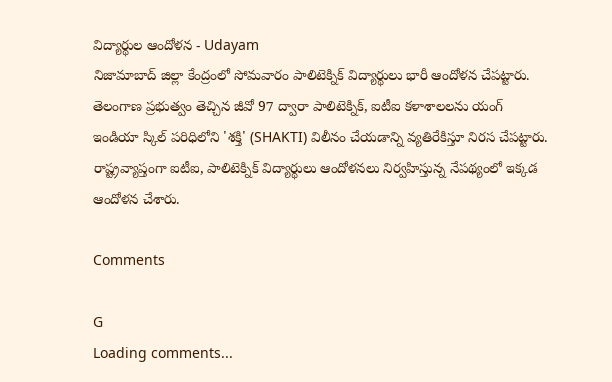విద్యార్థుల ఆందోళన - Udayam
నిజామాబాద్ జిల్లా కేంద్రంలో సోమవారం పాలిటెక్నిక్ విద్యార్థులు భారీ ఆందోళన చేపట్టారు. తెలంగాణ ప్రభుత్వం తెచ్చిన జీవో 97 ద్వారా పాలిటెక్నిక్, ఐటీఐ కళాశాలలను యంగ్ ఇండియా స్కిల్ పరిధిలోని 'శక్తి' (SHAKTI) విలీనం చేయడాన్ని వ్యతిరేకిస్తూ నిరస చేపట్టారు. రాష్ట్రవ్యాప్తంగా ఐటీఐ, పాలిటెక్నిక్ విద్యార్థులు ఆందోళనలు నిర్వహిస్తున్న నేపథ్యంలో ఇక్కడ ఆందోళన చేశారు.

Comments

G
Loading comments...